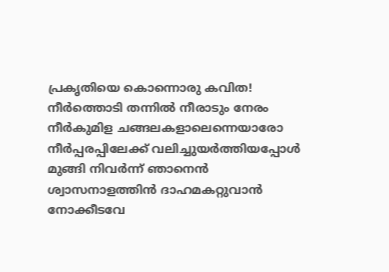പ്രകൃതിയെ കൊന്നൊരു കവിത!
നീർത്തൊടി തന്നിൽ നീരാടും നേരം
നീർകുമിള ചങ്ങലകളാലെന്നെയാരോ
നീർപ്പരപ്പിലേക്ക് വലിച്ചുയർത്തിയപ്പോൾ
മുങ്ങി നിവർന്ന് ഞാനെൻ
ശ്വാസനാളത്തിൻ ദാഹമകറ്റുവാൻ നോക്കീടവേ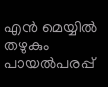എൻ മെയ്യിൽ തഴുകും
പായൽപരപ്പ്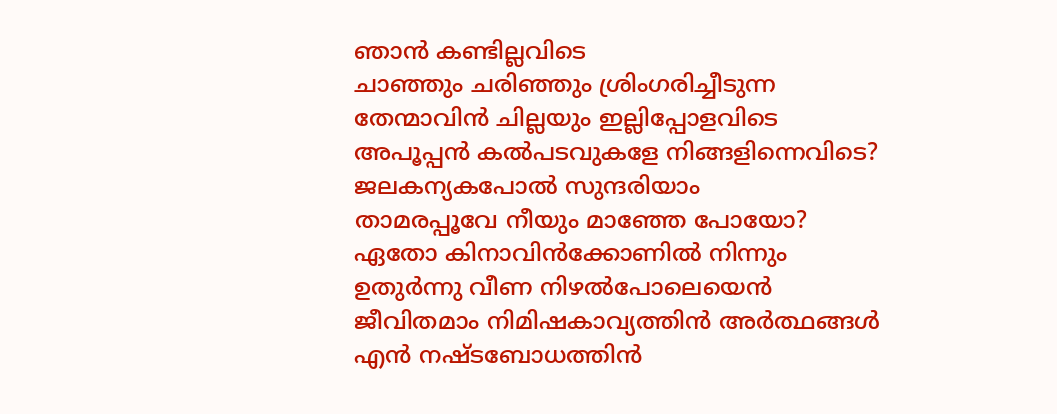ഞാൻ കണ്ടില്ലവിടെ
ചാഞ്ഞും ചരിഞ്ഞും ശ്രിംഗരിച്ചീടുന്ന
തേന്മാവിൻ ചില്ലയും ഇല്ലിപ്പോളവിടെ
അപൂപ്പൻ കൽപടവുകളേ നിങ്ങളിന്നെവിടെ?
ജലകന്യകപോൽ സുന്ദരിയാം
താമരപ്പൂവേ നീയും മാഞ്ഞേ പോയോ?
ഏതോ കിനാവിൻക്കോണിൽ നിന്നും
ഉതുർന്നു വീണ നിഴൽപോലെയെൻ
ജീവിതമാം നിമിഷകാവ്യത്തിൻ അർത്ഥങ്ങൾ
എൻ നഷ്ടബോധത്തിൻ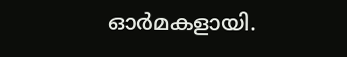ഓർമകളായി.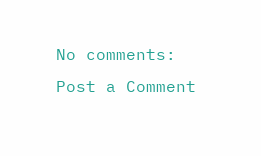No comments:
Post a Comment